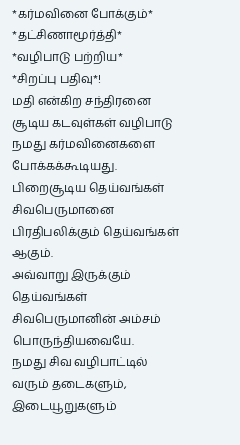*கர்மவினை போக்கும்* *தட்சிணாமூர்த்தி* *வழிபாடு பற்றிய*
*சிறப்பு பதிவு*!
மதி என்கிற சந்திரனை சூடிய கடவுள்கள் வழிபாடு நமது கர்மவினைகளை போக்கக்கூடியது.
பிறைசூடிய தெய்வங்கள் சிவபெருமானை பிரதிபலிக்கும் தெய்வங்கள் ஆகும்.
அவ்வாறு இருக்கும் தெய்வங்கள் சிவபெருமானின் அம்சம் பொருந்தியவையே.
நமது சிவ வழிபாட்டில் வரும் தடைகளும், இடையூறுகளும்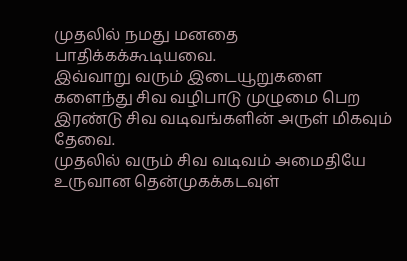முதலில் நமது மனதை பாதிக்கக்கூடியவை.
இவ்வாறு வரும் இடையூறுகளை களைந்து சிவ வழிபாடு முழுமை பெற இரண்டு சிவ வடிவங்களின் அருள் மிகவும் தேவை.
முதலில் வரும் சிவ வடிவம் அமைதியே உருவான தென்முகக்கடவுள்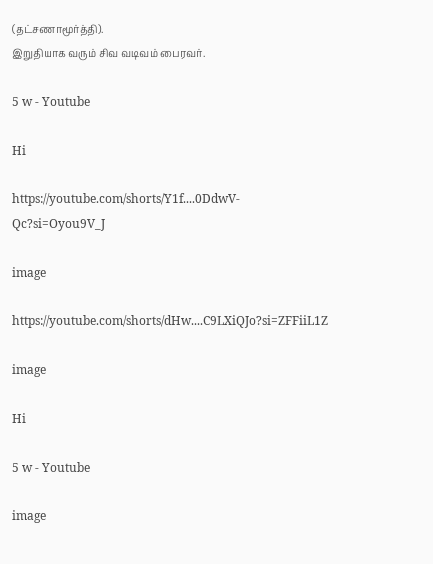(தட்சணாமூர்த்தி).
இறுதியாக வரும் சிவ வடிவம் பைரவர்.

5 w - Youtube

Hi

https://youtube.com/shorts/Y1f....0DdwV-Qc?si=Oyou9V_J

image

https://youtube.com/shorts/dHw....C9LXiQJo?si=ZFFiiL1Z

image

Hi

5 w - Youtube

image